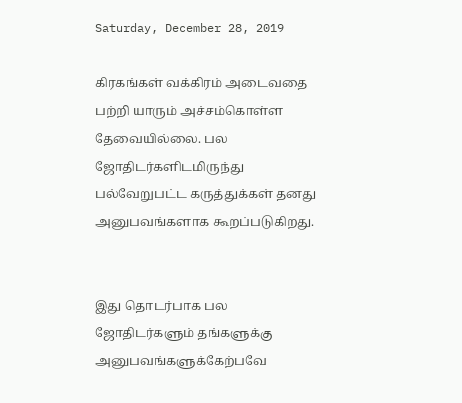Saturday, December 28, 2019

கிரகங்கள் வக்கிரம் அடைவதை பற்றி யாரும் அச்சம்கொள்ள தேவையில்லை. பல ஜோதிடர்களிடமிருந்து பல்வேறுபட்ட கருத்துக்கள் தனது அனுபவங்களாக கூறப்படுகிறது.


இது தொடர்பாக பல ஜோதிடர்களும் தங்களுக்கு அனுபவங்களுக்கேற்பவே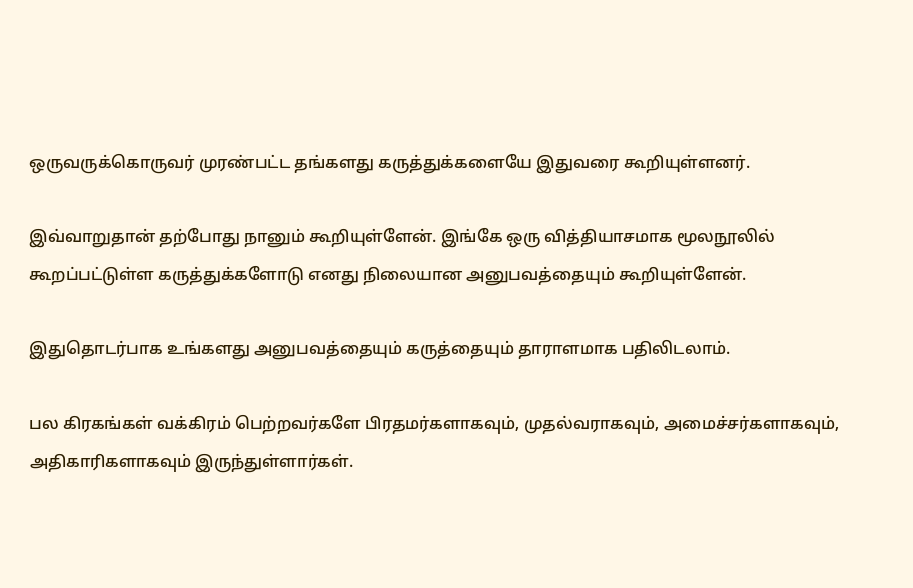ஒருவருக்கொருவர் முரண்பட்ட தங்களது கருத்துக்களையே இதுவரை கூறியுள்ளனர்.

இவ்வாறுதான் தற்போது நானும் கூறியுள்ளேன். இங்கே ஒரு வித்தியாசமாக மூலநூலில் கூறப்பட்டுள்ள கருத்துக்களோடு எனது நிலையான அனுபவத்தையும் கூறியுள்ளேன்.

இதுதொடர்பாக உங்களது அனுபவத்தையும் கருத்தையும் தாராளமாக பதிலிடலாம்.

பல கிரகங்கள் வக்கிரம் பெற்றவர்களே பிரதமர்களாகவும், முதல்வராகவும், அமைச்சர்களாகவும், அதிகாரிகளாகவும் இருந்துள்ளார்கள்.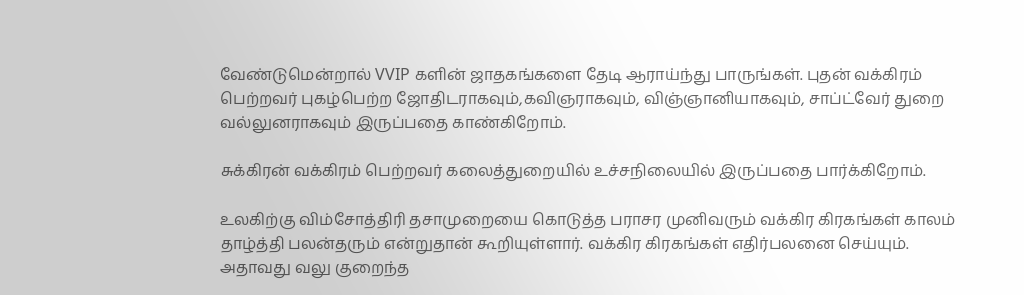வேண்டுமென்றால் VVIP களின் ஜாதகங்களை தேடி ஆராய்ந்து பாருங்கள். புதன் வக்கிரம் பெற்றவர் புகழ்பெற்ற ஜோதிடராகவும்,கவிஞராகவும், விஞ்ஞானியாகவும், சாப்ட்வேர் துறை வல்லுனராகவும் இருப்பதை காண்கிறோம்.

சுக்கிரன் வக்கிரம் பெற்றவர் கலைத்துறையில் உச்சநிலையில் இருப்பதை பார்க்கிறோம்.

உலகிற்கு விம்சோத்திரி தசாமுறையை கொடுத்த பராசர முனிவரும் வக்கிர கிரகங்கள் காலம் தாழ்த்தி பலன்தரும் என்றுதான் கூறியுள்ளார். வக்கிர கிரகங்கள் எதிர்பலனை செய்யும். அதாவது வலு குறைந்த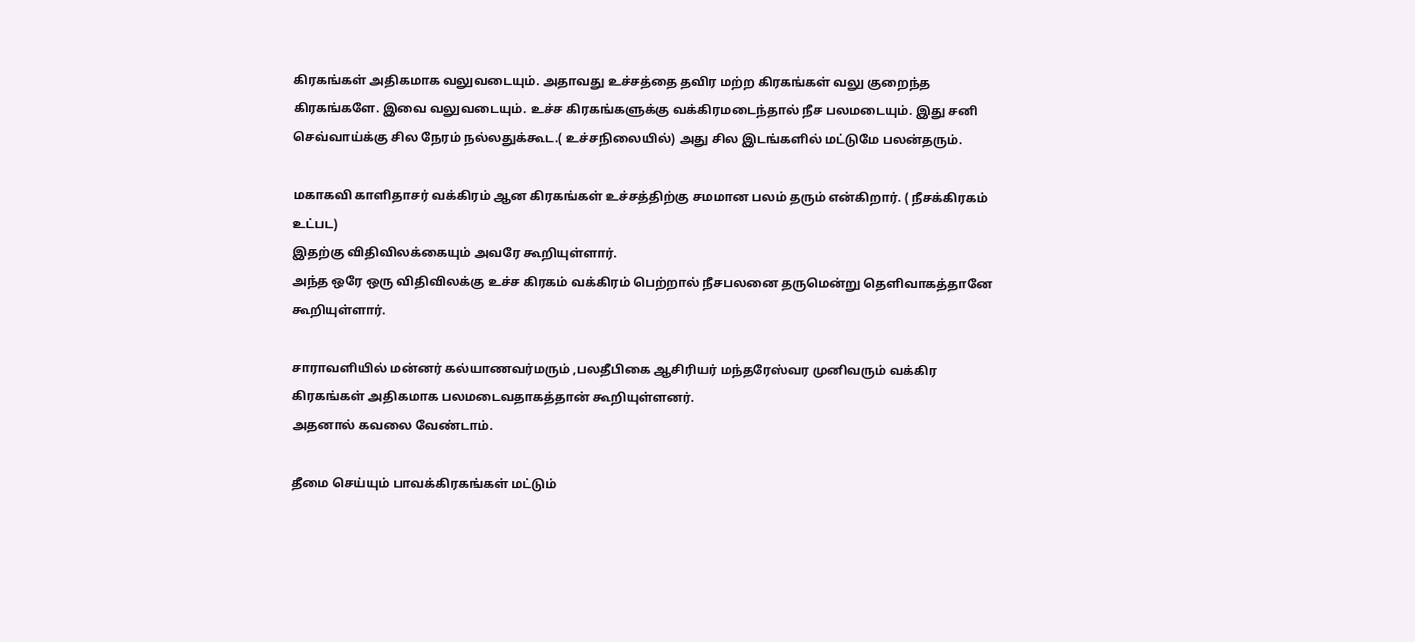கிரகங்கள் அதிகமாக வலுவடையும். அதாவது உச்சத்தை தவிர மற்ற கிரகங்கள் வலு குறைந்த கிரகங்களே. இவை வலுவடையும். உச்ச கிரகங்களுக்கு வக்கிரமடைந்தால் நீச பலமடையும். இது சனி செவ்வாய்க்கு சில நேரம் நல்லதுக்கூட.( உச்சநிலையில்) அது சில இடங்களில் மட்டுமே பலன்தரும்.

மகாகவி காளிதாசர் வக்கிரம் ஆன கிரகங்கள் உச்சத்திற்கு சமமான பலம் தரும் என்கிறார். ( நீசக்கிரகம் உட்பட)
இதற்கு விதிவிலக்கையும் அவரே கூறியுள்ளார்.
அந்த ஒரே ஒரு விதிவிலக்கு உச்ச கிரகம் வக்கிரம் பெற்றால் நீசபலனை தருமென்று தெளிவாகத்தானே கூறியுள்ளார்.

சாராவளியில் மன்னர் கல்யாணவர்மரும் ,பலதீபிகை ஆசிரியர் மந்தரேஸ்வர முனிவரும் வக்கிர கிரகங்கள் அதிகமாக பலமடைவதாகத்தான் கூறியுள்ளனர்.
அதனால் கவலை வேண்டாம்.

தீமை செய்யும் பாவக்கிரகங்கள் மட்டும்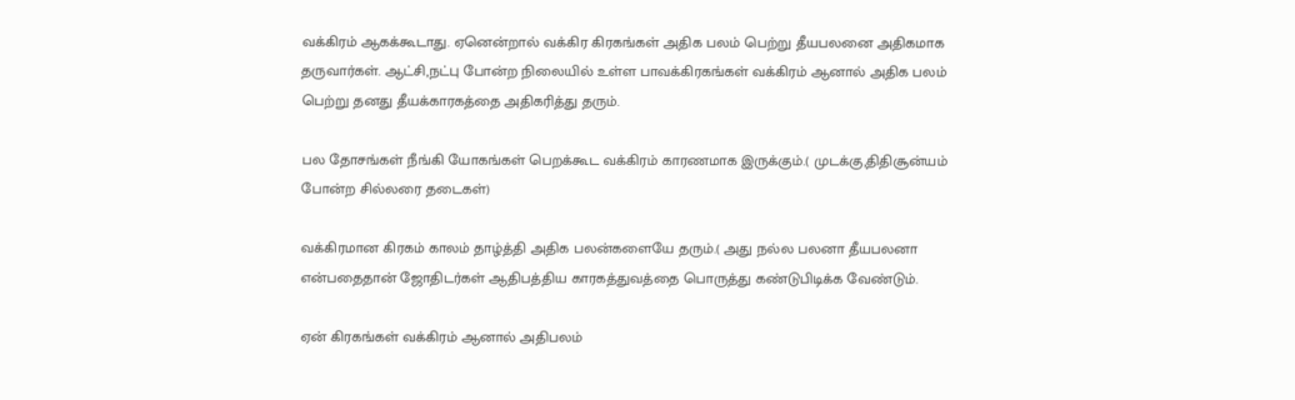வக்கிரம் ஆகக்கூடாது. ஏனென்றால் வக்கிர கிரகங்கள் அதிக பலம் பெற்று தீயபலனை அதிகமாக தருவார்கள். ஆட்சி,நட்பு போன்ற நிலையில் உள்ள பாவக்கிரகங்கள் வக்கிரம் ஆனால் அதிக பலம் பெற்று தனது தீயக்காரகத்தை அதிகரித்து தரும்.

பல தோசங்கள் நீங்கி யோகங்கள் பெறக்கூட வக்கிரம் காரணமாக இருக்கும்.( முடக்கு,திதிசூன்யம் போன்ற சில்லரை தடைகள்)

வக்கிரமான கிரகம் காலம் தாழ்த்தி அதிக பலன்களையே தரும்.( அது நல்ல பலனா தீயபலனா என்பதைதான் ஜோதிடர்கள் ஆதிபத்திய காரகத்துவத்தை பொருத்து கண்டுபிடிக்க வேண்டும்.

ஏன் கிரகங்கள் வக்கிரம் ஆனால் அதிபலம்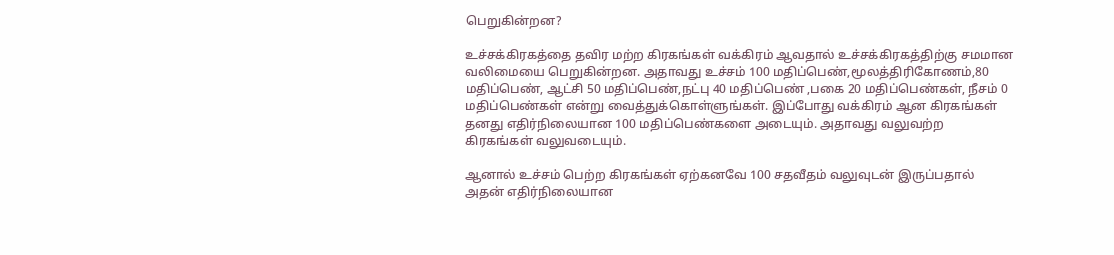பெறுகின்றன?

உச்சக்கிரகத்தை தவிர மற்ற கிரகங்கள் வக்கிரம் ஆவதால் உச்சக்கிரகத்திற்கு சமமான வலிமையை பெறுகின்றன. அதாவது உச்சம் 100 மதிப்பெண்,மூலத்திரிகோணம்,80 மதிப்பெண், ஆட்சி 50 மதிப்பெண்,நட்பு 40 மதிப்பெண் ,பகை 20 மதிப்பெண்கள், நீசம் 0 மதிப்பெண்கள் என்று வைத்துக்கொள்ளுங்கள். இப்போது வக்கிரம் ஆன கிரகங்கள் தனது எதிர்நிலையான 100 மதிப்பெண்களை அடையும். அதாவது வலுவற்ற கிரகங்கள் வலுவடையும்.

ஆனால் உச்சம் பெற்ற கிரகங்கள் ஏற்கனவே 100 சதவீதம் வலுவுடன் இருப்பதால் அதன் எதிர்நிலையான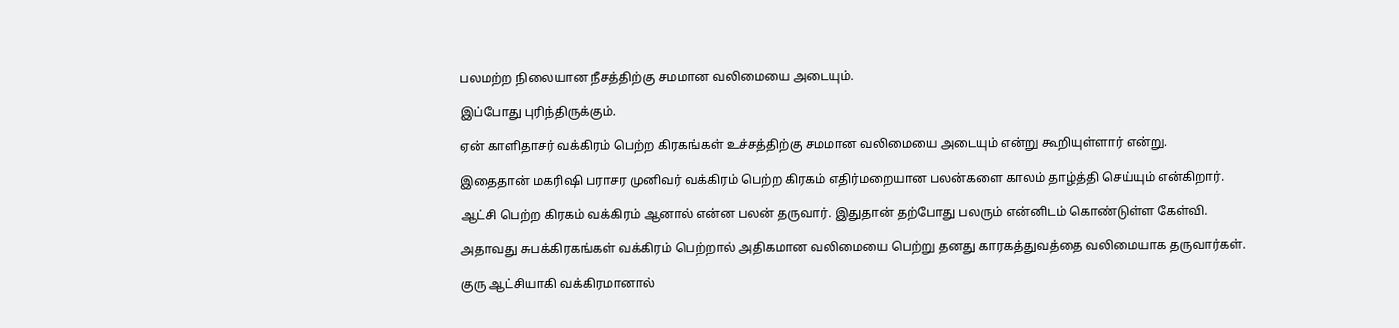பலமற்ற நிலையான நீசத்திற்கு சமமான வலிமையை அடையும்.

இப்போது புரிந்திருக்கும்.

ஏன் காளிதாசர் வக்கிரம் பெற்ற கிரகங்கள் உச்சத்திற்கு சமமான வலிமையை அடையும் என்று கூறியுள்ளார் என்று.

இதைதான் மகரிஷி பராசர முனிவர் வக்கிரம் பெற்ற கிரகம் எதிர்மறையான பலன்களை காலம் தாழ்த்தி செய்யும் என்கிறார்.

ஆட்சி பெற்ற கிரகம் வக்கிரம் ஆனால் என்ன பலன் தருவார். இதுதான் தற்போது பலரும் என்னிடம் கொண்டுள்ள கேள்வி.

அதாவது சுபக்கிரகங்கள் வக்கிரம் பெற்றால் அதிகமான வலிமையை பெற்று தனது காரகத்துவத்தை வலிமையாக தருவார்கள்.

குரு ஆட்சியாகி வக்கிரமானால்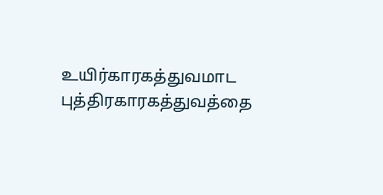உயிர்காரகத்துவமாட புத்திரகாரகத்துவத்தை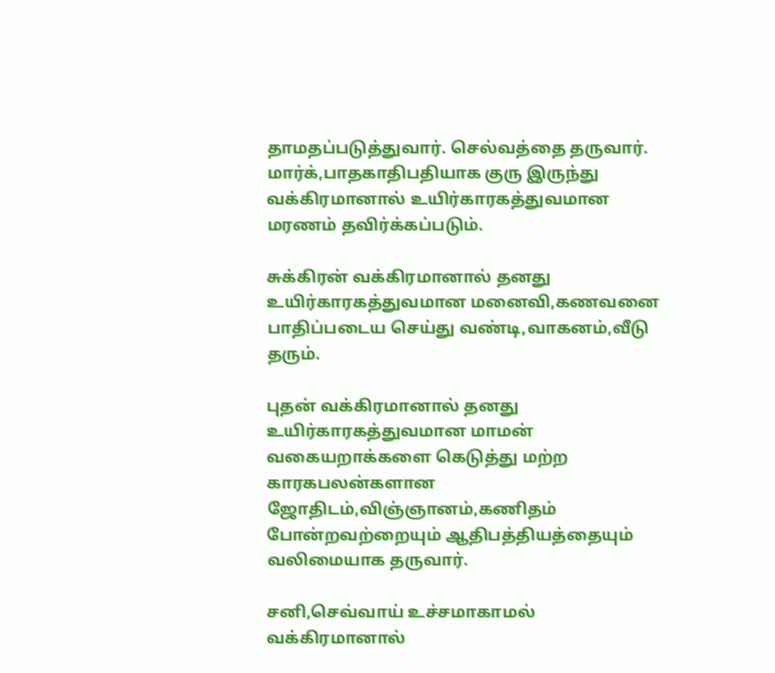தாமதப்படுத்துவார். செல்வத்தை தருவார். மார்க்,பாதகாதிபதியாக குரு இருந்து வக்கிரமானால் உயிர்காரகத்துவமான மரணம் தவிர்க்கப்படும்.

சுக்கிரன் வக்கிரமானால் தனது உயிர்காரகத்துவமான மனைவி,கணவனை பாதிப்படைய செய்து வண்டி,வாகனம்,வீடு தரும்.

புதன் வக்கிரமானால் தனது உயிர்காரகத்துவமான மாமன் வகையறாக்களை கெடுத்து மற்ற காரகபலன்களான ஜோதிடம்,விஞ்ஞானம்,கணிதம் போன்றவற்றையும் ஆதிபத்தியத்தையும் வலிமையாக தருவார்.

சனி,செவ்வாய் உச்சமாகாமல் வக்கிரமானால்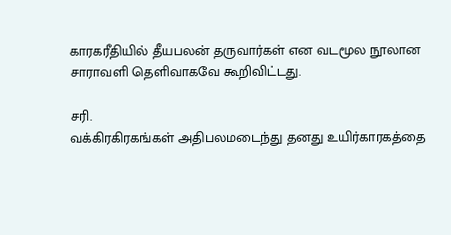காரகரீதியில் தீயபலன் தருவார்கள் என வடமூல நூலான சாராவளி தெளிவாகவே கூறிவிட்டது.

சரி.
வக்கிரகிரகங்கள் அதிபலமடைந்து தனது உயிர்காரகத்தை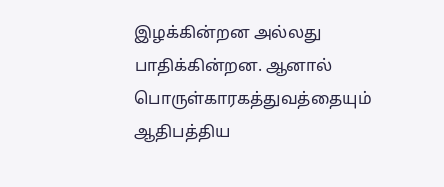இழக்கின்றன அல்லது பாதிக்கின்றன. ஆனால் பொருள்காரகத்துவத்தையும் ஆதிபத்திய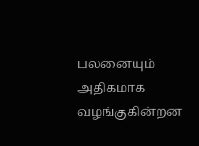பலனையும் அதிகமாக வழங்குகின்றன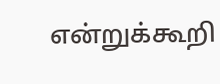என்றுக்கூறி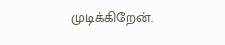முடிக்கிறேன்.